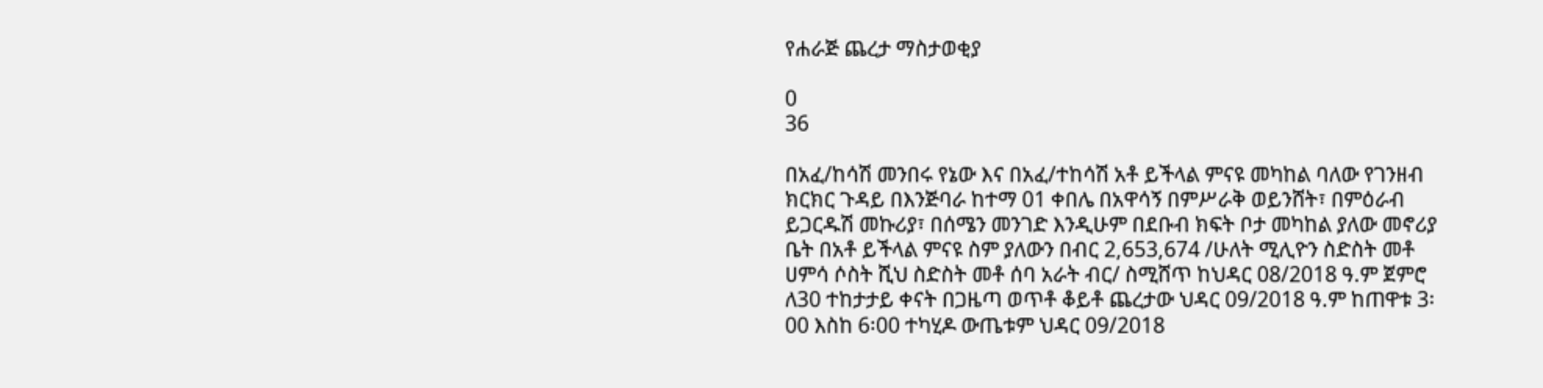የሐራጅ ጨረታ ማስታወቂያ

0
36

በአፈ/ከሳሽ መንበሩ የኔው እና በአፈ/ተከሳሽ አቶ ይችላል ምናዩ መካከል ባለው የገንዘብ ክርክር ጉዳይ በእንጅባራ ከተማ 01 ቀበሌ በአዋሳኝ በምሥራቅ ወይንሸት፣ በምዕራብ ይጋርዱሽ መኩሪያ፣ በሰሜን መንገድ እንዲሁም በደቡብ ክፍት ቦታ መካከል ያለው መኖሪያ ቤት በአቶ ይችላል ምናዩ ስም ያለውን በብር 2,653,674 /ሁለት ሚሊዮን ስድስት መቶ ሀምሳ ሶስት ሺህ ስድስት መቶ ሰባ አራት ብር/ ስሚሸጥ ከህዳር 08/2018 ዓ.ም ጀምሮ ለ30 ተከታታይ ቀናት በጋዜጣ ወጥቶ ቆይቶ ጨረታው ህዳር 09/2018 ዓ.ም ከጠዋቱ 3፡00 እስከ 6፡00 ተካሂዶ ውጤቱም ህዳር 09/2018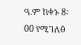ዓ.ም ከቀኑ 8፡00 የሚገለፅ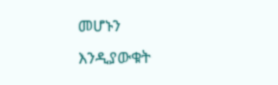መሆኑን እንዲያውቁት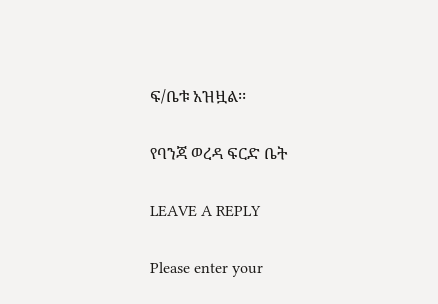ፍ/ቤቱ አዝዟል፡፡

የባንጃ ወረዳ ፍርድ ቤት

LEAVE A REPLY

Please enter your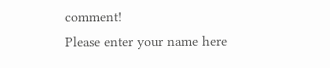comment!
Please enter your name here